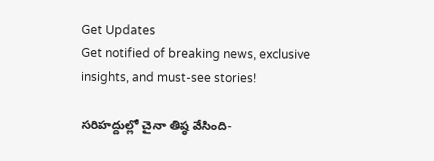Get Updates
Get notified of breaking news, exclusive insights, and must-see stories!

సరిహద్దుల్లో చైనా తిష్ఠ వేసింది-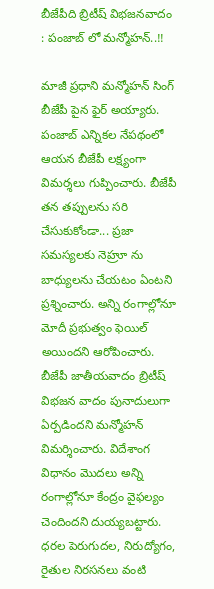బీజేపీది బ్రిటీష్ విభజనవాదం : పంజాబ్ లో మన్మోహన్..!!

మాజీ ప్రధాని మన్మోహన్ సింగ్ బీజేపీ పైన ఫైర్ అయ్యారు. పంజాబ్ ఎన్నికల నేపథంలో ఆయన బీజేపీ లక్ష్యంగా విమర్శలు గుప్పించారు. బీజేపీ తన తప్పులను సరి చేసుకుకోండా... ప్రజా సమస్యలకు నెహ్రూ ను బాధ్యులను చేయటం ఏంటని ప్రశ్నించారు. అన్ని రంగాల్లోనూ మోదీ ప్రభుత్వం ఫెయిల్ అయిందని ఆరోపించారు. బీజేపీ జాతీయవాదం బ్రిటీష్ విభజన వాదం పునాదులుగా ఏర్పడిందని మన్మోహన్ విమర్శించారు. విదేశాంగ విధానం మొదలు అన్ని రంగాల్లోనూ కేంద్రం వైఫల్యం చెందిందని దుయ్యబట్టారు. ధరల పెరుగుదల, నిరుద్యోగం, రైతుల నిరసనలు వంటి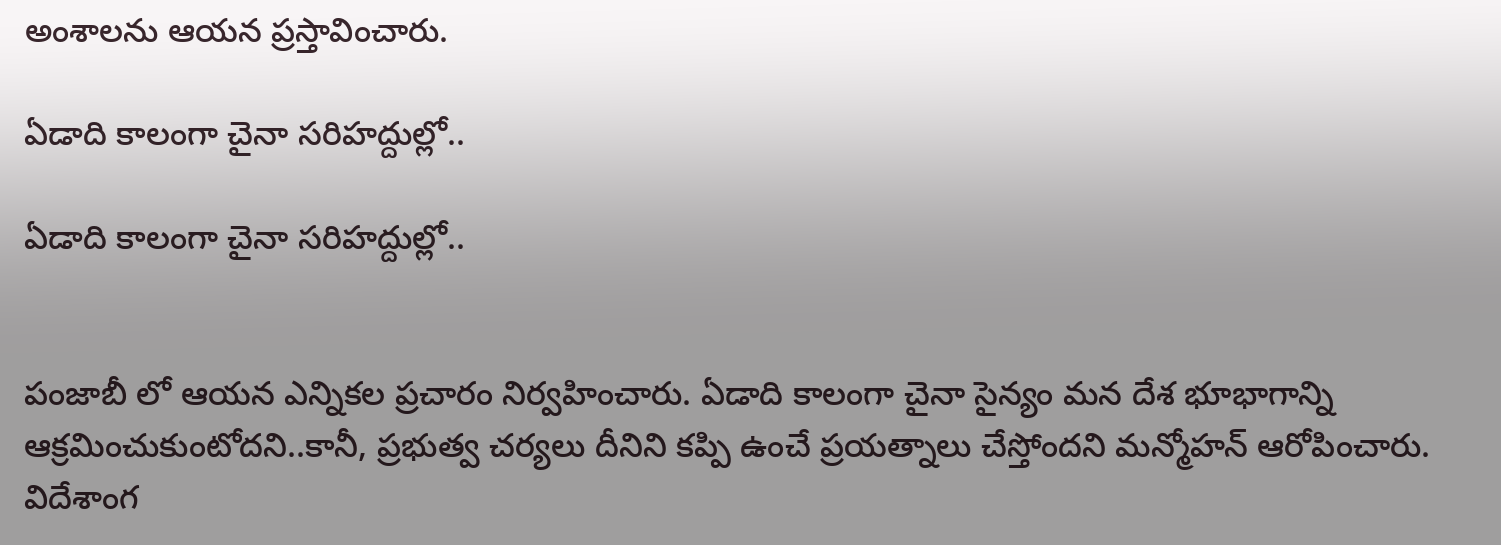అంశాలను ఆయన ప్రస్తావించారు.

ఏడాది కాలంగా చైనా సరిహద్దుల్లో..

ఏడాది కాలంగా చైనా సరిహద్దుల్లో..


పంజాబీ లో ఆయన ఎన్నికల ప్రచారం నిర్వహించారు. ఏడాది కాలంగా చైనా సైన్యం మన దేశ భూభాగాన్ని ఆక్రమించుకుంటోదని..కానీ, ప్రభుత్వ చర్యలు దీనిని కప్పి ఉంచే ప్రయత్నాలు చేస్తోందని మన్మోహన్ ఆరోపించారు. విదేశాంగ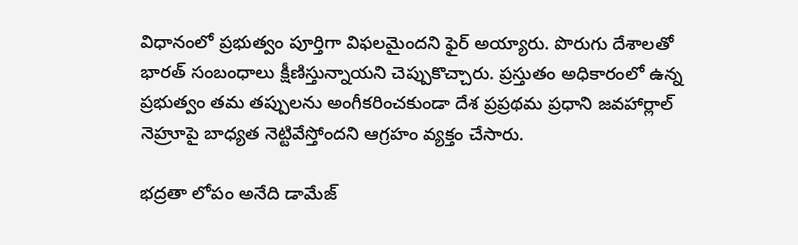విధానంలో ప్రభుత్వం పూర్తిగా విఫలమైందని ఫైర్ అయ్యారు. పొరుగు దేశాలతో భారత్ సంబంధాలు క్షీణిస్తున్నాయని చెప్పుకొచ్చారు. ప్రస్తుతం అధికారంలో ఉన్న ప్రభుత్వం తమ తప్పులను అంగీకరించకుండా దేశ ప్రప్రథమ ప్రధాని జవహార్లాల్ నెహ్రూపై బాధ్యత నెట్టివేస్తోందని ఆగ్రహం వ్యక్తం చేసారు.

భద్రతా లోపం అనేది డామేజ్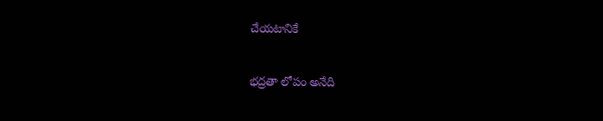చేయటానికే

భద్రతా లోపం అనేది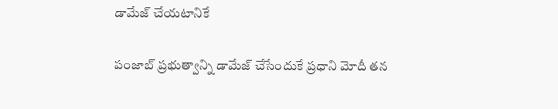డామేజ్ చేయటానికే

పంజాబ్ ప్రభుత్వాన్ని డామేజ్ చేసేందుకే ప్రధాని మోదీ తన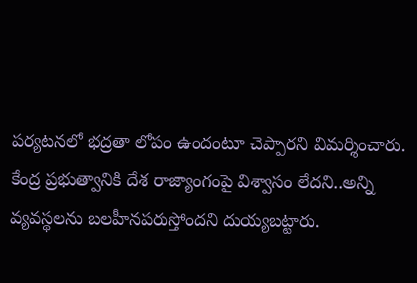పర్యటనలో భద్రతా లోపం ఉందంటూ చెప్పారని విమర్శించారు. కేంద్ర ప్రభుత్వానికి దేశ రాజ్యాంగంపై విశ్వాసం లేదని..అన్ని వ్యవస్థలను బలహీనపరుస్తోందని దుయ్యబట్టారు.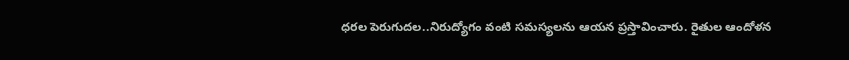ధరల పెరుగుదల..నిరుద్యోగం వంటి సమస్యలను ఆయన ప్రస్తావించారు. రైతుల ఆందోళన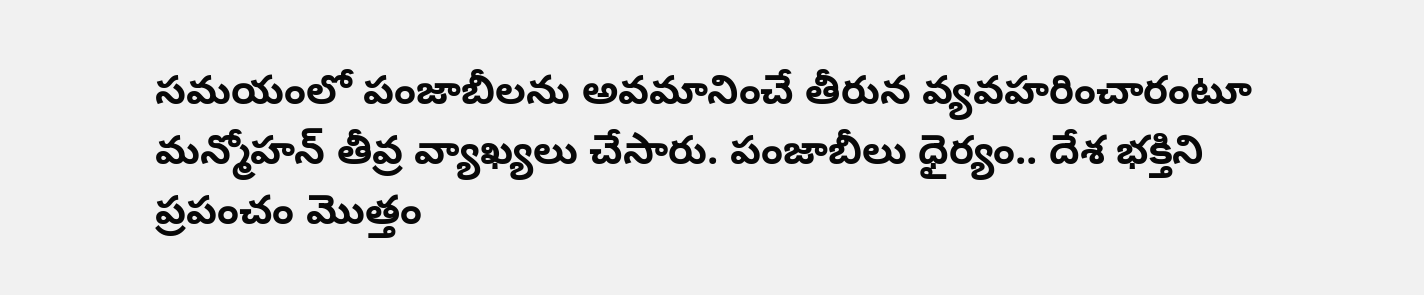సమయంలో పంజాబీలను అవమానించే తీరున వ్యవహరించారంటూ మన్మోహన్ తీవ్ర వ్యాఖ్యలు చేసారు. పంజాబీలు ధైర్యం.. దేశ భక్తిని ప్రపంచం మొత్తం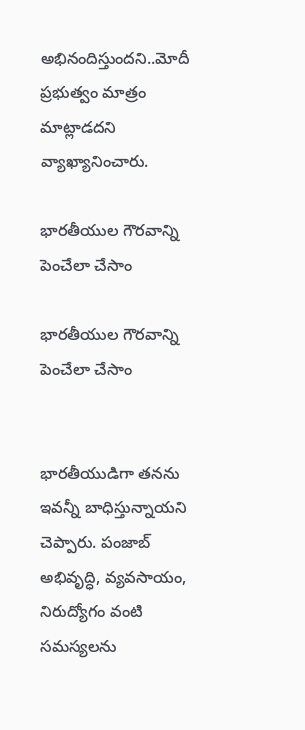అభినందిస్తుందని..మోదీ ప్రభుత్వం మాత్రం మాట్లాడదని వ్యాఖ్యానించారు.

భారతీయుల గౌరవాన్ని పెంచేలా చేసాం

భారతీయుల గౌరవాన్ని పెంచేలా చేసాం


భారతీయుడిగా తనను ఇవన్నీ బాధిస్తున్నాయని చెప్పారు. పంజాబ్ అభివృద్ధి, వ్యవసాయం, నిరుద్యోగం వంటి సమస్యలను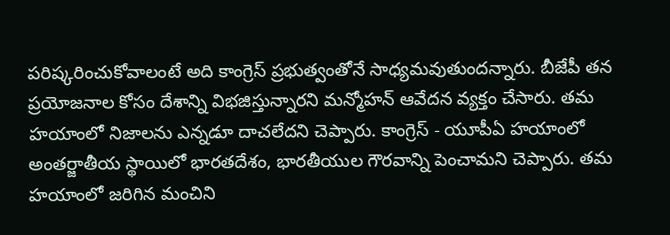పరిష్కరించుకోవాలంటే అది కాంగ్రెస్ ప్రభుత్వంతోనే సాధ్యమవుతుందన్నారు. బీజేపీ తన ప్రయోజనాల కోసం దేశాన్ని విభజిస్తున్నారని మన్మోహన్ ఆవేదన వ్యక్తం చేసారు. తమ హయాంలో నిజాలను ఎన్నడూ దాచలేదని చెప్పారు. కాంగ్రెస్ - యూపీఏ హయాంలో అంతర్జాతీయ స్థాయిలో భారతదేశం, భారతీయుల గౌరవాన్ని పెంచామని చెప్పారు. తమ హయాంలో జరిగిన మంచిని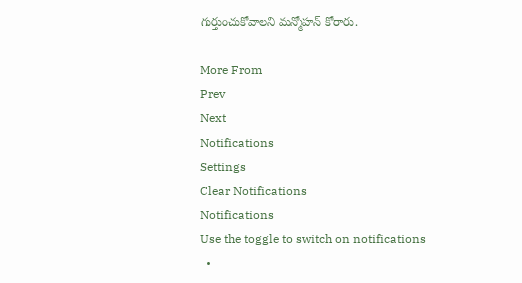గుర్తుంచుకోవాలని మన్మోహన్ కోరారు.

More From
Prev
Next
Notifications
Settings
Clear Notifications
Notifications
Use the toggle to switch on notifications
  •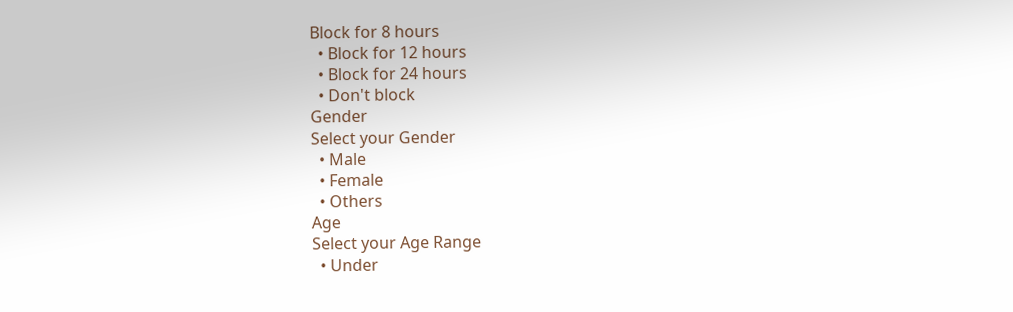Block for 8 hours
  • Block for 12 hours
  • Block for 24 hours
  • Don't block
Gender
Select your Gender
  • Male
  • Female
  • Others
Age
Select your Age Range
  • Under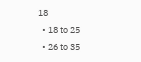18
  • 18 to 25
  • 26 to 35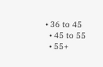• 36 to 45
  • 45 to 55
  • 55+